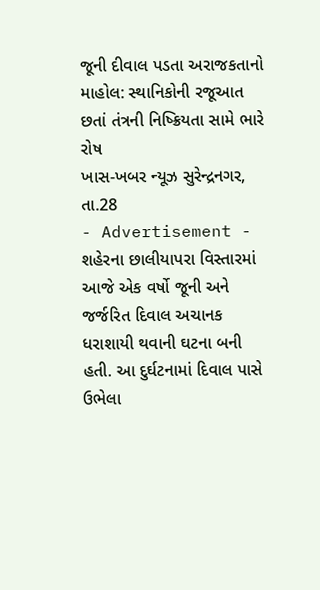જૂની દીવાલ પડતા અરાજકતાનો માહોલ: સ્થાનિકોની રજૂઆત છતાં તંત્રની નિષ્ક્રિયતા સામે ભારે રોષ
ખાસ-ખબર ન્યૂઝ સુરેન્દ્રનગર, તા.28
- Advertisement -
શહેરના છાલીયાપરા વિસ્તારમાં આજે એક વર્ષો જૂની અને જર્જરિત દિવાલ અચાનક ધરાશાયી થવાની ઘટના બની હતી. આ દુર્ઘટનામાં દિવાલ પાસે ઉભેલા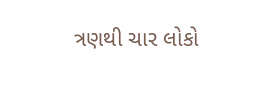ત્રણથી ચાર લોકો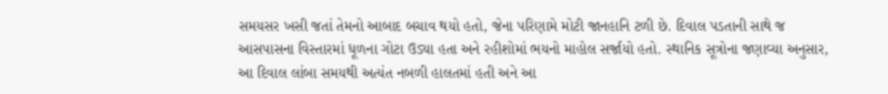સમયસર ખસી જતાં તેમનો આબાદ બચાવ થયો હતો, જેના પરિણામે મોટી જાનહાનિ ટળી છે. દિવાલ પડતાની સાથે જ આસપાસના વિસ્તારમાં ધૂળના ગોટા ઉડ્યા હતા અને રહીશોમાં ભયનો માહોલ સર્જાયો હતો. સ્થાનિક સૂત્રોના જણાવ્યા અનુસાર, આ દિવાલ લાંબા સમયથી અત્યંત નબળી હાલતમાં હતી અને આ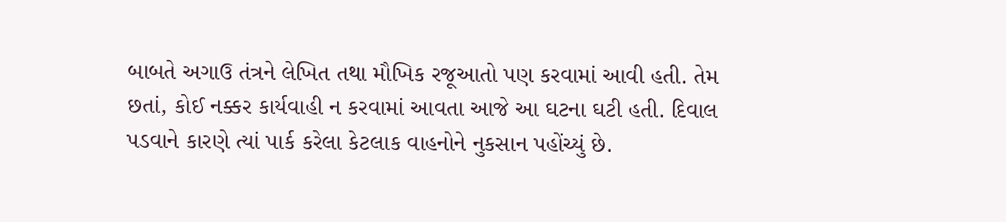બાબતે અગાઉ તંત્રને લેખિત તથા મૌખિક રજૂઆતો પણ કરવામાં આવી હતી. તેમ છતાં, કોઈ નક્કર કાર્યવાહી ન કરવામાં આવતા આજે આ ઘટના ઘટી હતી. દિવાલ પડવાને કારણે ત્યાં પાર્ક કરેલા કેટલાક વાહનોને નુકસાન પહોંચ્યું છે.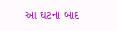આ ઘટના બાદ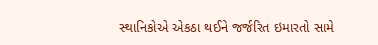સ્થાનિકોએ એકઠા થઈને જર્જરિત ઇમારતો સામે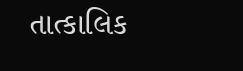તાત્કાલિક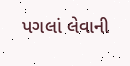પગલાં લેવાની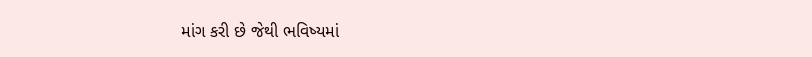માંગ કરી છે જેથી ભવિષ્યમાં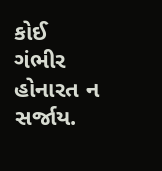કોઈ ગંભીર હોનારત ન સર્જાય.